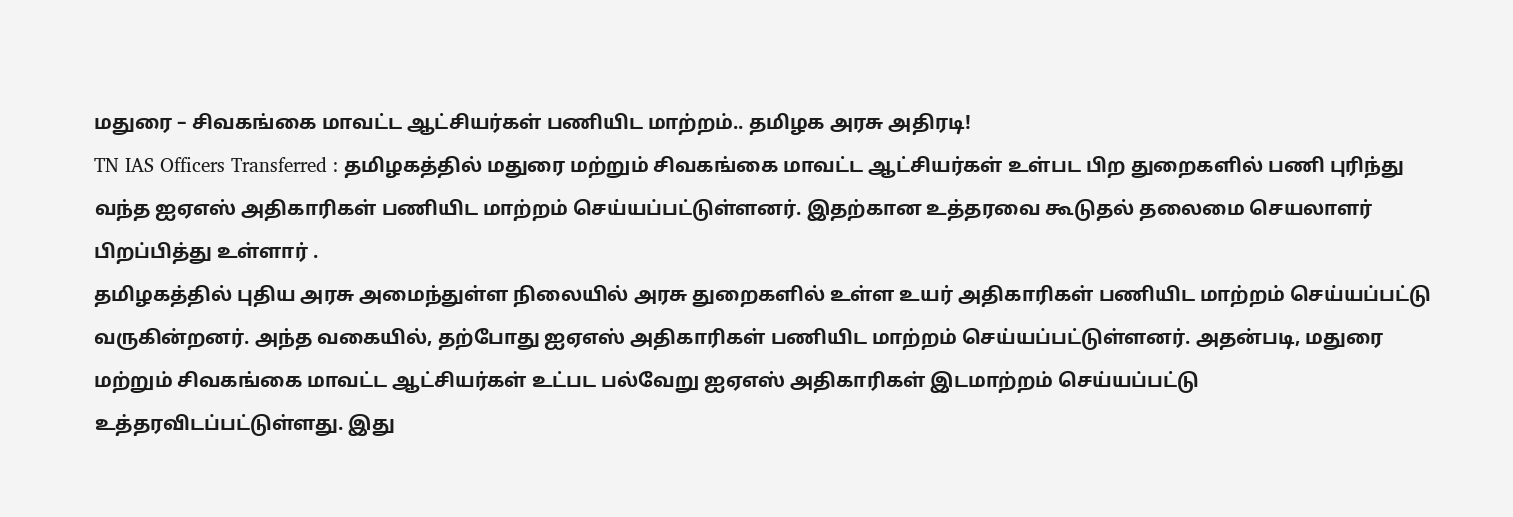மதுரை – சிவகங்கை மாவட்ட ஆட்சியர்கள் பணியிட மாற்றம்.. தமிழக அரசு அதிரடி!
TN IAS Officers Transferred : தமிழகத்தில் மதுரை மற்றும் சிவகங்கை மாவட்ட ஆட்சியர்கள் உள்பட பிற துறைகளில் பணி புரிந்து வந்த ஐஏஎஸ் அதிகாரிகள் பணியிட மாற்றம் செய்யப்பட்டுள்ளனர். இதற்கான உத்தரவை கூடுதல் தலைமை செயலாளர் பிறப்பித்து உள்ளார் .
தமிழகத்தில் புதிய அரசு அமைந்துள்ள நிலையில் அரசு துறைகளில் உள்ள உயர் அதிகாரிகள் பணியிட மாற்றம் செய்யப்பட்டு வருகின்றனர். அந்த வகையில், தற்போது ஐஏஎஸ் அதிகாரிகள் பணியிட மாற்றம் செய்யப்பட்டுள்ளனர். அதன்படி, மதுரை மற்றும் சிவகங்கை மாவட்ட ஆட்சியர்கள் உட்பட பல்வேறு ஐஏஎஸ் அதிகாரிகள் இடமாற்றம் செய்யப்பட்டு உத்தரவிடப்பட்டுள்ளது. இது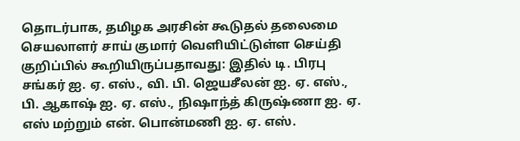தொடர்பாக, தமிழக அரசின் கூடுதல் தலைமை செயலாளர் சாய் குமார் வெளியிட்டுள்ள செய்தி குறிப்பில் கூறியிருப்பதாவது: இதில் டி. பிரபு சங்கர் ஐ. ஏ. எஸ்., வி. பி. ஜெயசீலன் ஐ. ஏ. எஸ்., பி. ஆகாஷ் ஐ. ஏ. எஸ்., நிஷாந்த் கிருஷ்ணா ஐ. ஏ. எஸ் மற்றும் என். பொன்மணி ஐ. ஏ. எஸ்.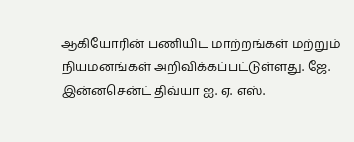ஆகியோரின் பணியிட மாற்றங்கள் மற்றும் நியமனங்கள் அறிவிக்கப்பட்டுள்ளது. ஜே. இன்னசென்ட் திவ்யா ஐ. ஏ. எஸ்.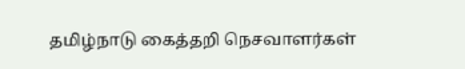தமிழ்நாடு கைத்தறி நெசவாளர்கள்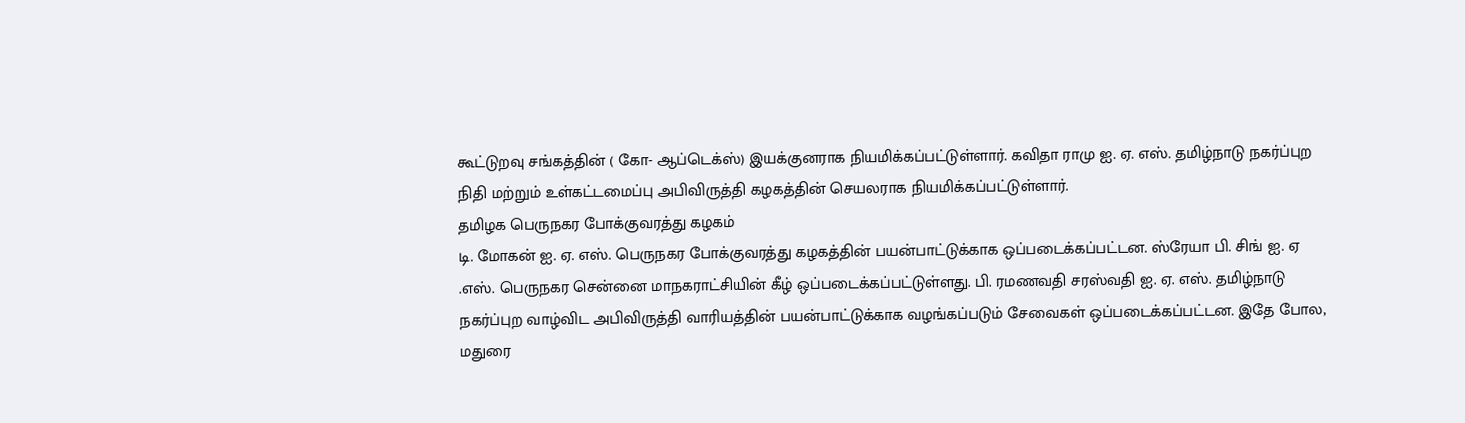கூட்டுறவு சங்கத்தின் ( கோ- ஆப்டெக்ஸ்) இயக்குனராக நியமிக்கப்பட்டுள்ளார். கவிதா ராமு ஐ. ஏ. எஸ். தமிழ்நாடு நகர்ப்புற நிதி மற்றும் உள்கட்டமைப்பு அபிவிருத்தி கழகத்தின் செயலராக நியமிக்கப்பட்டுள்ளார்.
தமிழக பெருநகர போக்குவரத்து கழகம்
டி. மோகன் ஐ. ஏ. எஸ். பெருநகர போக்குவரத்து கழகத்தின் பயன்பாட்டுக்காக ஒப்படைக்கப்பட்டன. ஸ்ரேயா பி. சிங் ஐ. ஏ .எஸ். பெருநகர சென்னை மாநகராட்சியின் கீழ் ஒப்படைக்கப்பட்டுள்ளது. பி. ரமணவதி சரஸ்வதி ஐ. ஏ. எஸ். தமிழ்நாடு நகர்ப்புற வாழ்விட அபிவிருத்தி வாரியத்தின் பயன்பாட்டுக்காக வழங்கப்படும் சேவைகள் ஒப்படைக்கப்பட்டன. இதே போல, மதுரை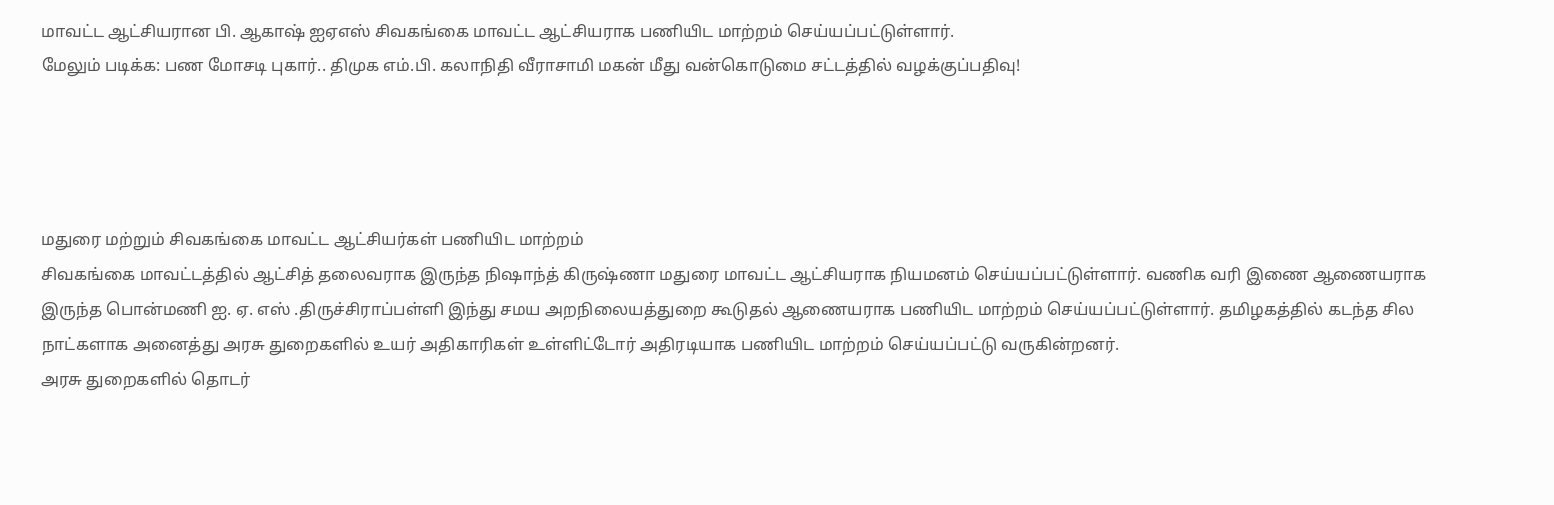மாவட்ட ஆட்சியரான பி. ஆகாஷ் ஐஏஎஸ் சிவகங்கை மாவட்ட ஆட்சியராக பணியிட மாற்றம் செய்யப்பட்டுள்ளார்.
மேலும் படிக்க: பண மோசடி புகார்.. திமுக எம்.பி. கலாநிதி வீராசாமி மகன் மீது வன்கொடுமை சட்டத்தில் வழக்குப்பதிவு!




மதுரை மற்றும் சிவகங்கை மாவட்ட ஆட்சியர்கள் பணியிட மாற்றம்
சிவகங்கை மாவட்டத்தில் ஆட்சித் தலைவராக இருந்த நிஷாந்த் கிருஷ்ணா மதுரை மாவட்ட ஆட்சியராக நியமனம் செய்யப்பட்டுள்ளார். வணிக வரி இணை ஆணையராக இருந்த பொன்மணி ஐ. ஏ. எஸ் .திருச்சிராப்பள்ளி இந்து சமய அறநிலையத்துறை கூடுதல் ஆணையராக பணியிட மாற்றம் செய்யப்பட்டுள்ளார். தமிழகத்தில் கடந்த சில நாட்களாக அனைத்து அரசு துறைகளில் உயர் அதிகாரிகள் உள்ளிட்டோர் அதிரடியாக பணியிட மாற்றம் செய்யப்பட்டு வருகின்றனர்.
அரசு துறைகளில் தொடர்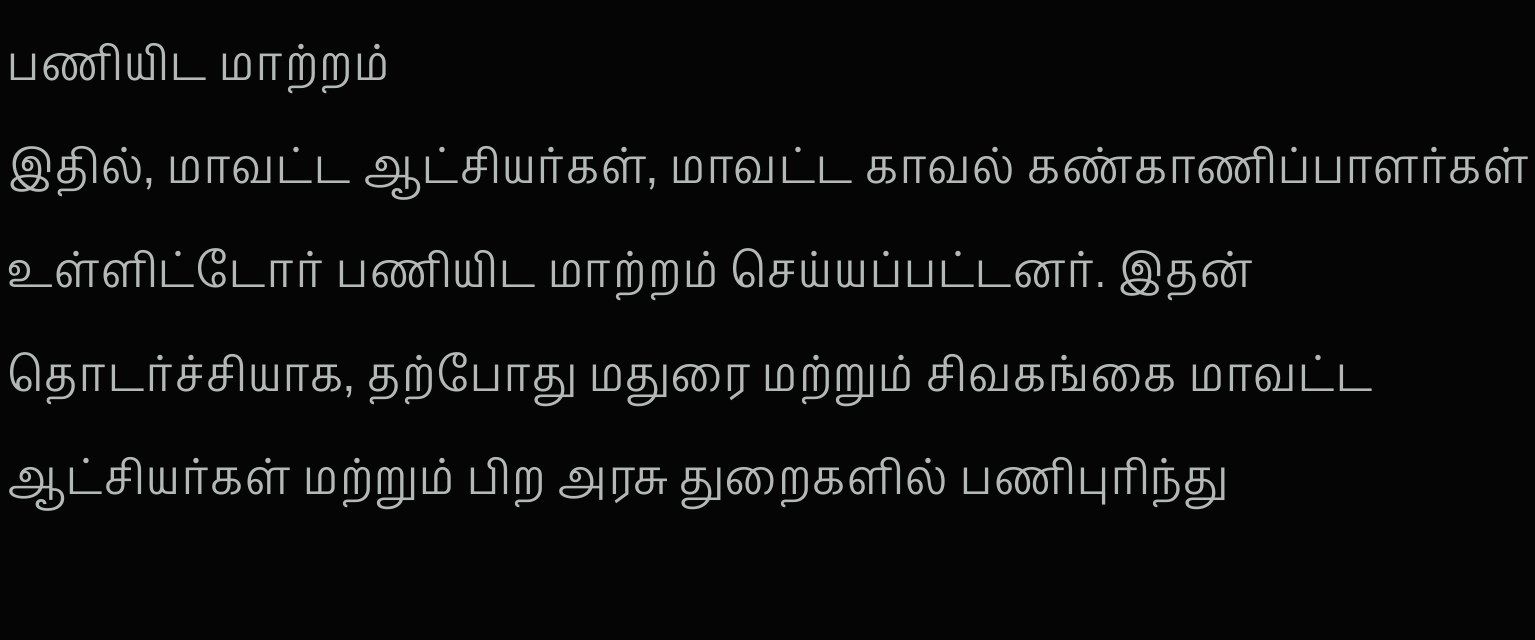பணியிட மாற்றம்
இதில், மாவட்ட ஆட்சியர்கள், மாவட்ட காவல் கண்காணிப்பாளர்கள் உள்ளிட்டோர் பணியிட மாற்றம் செய்யப்பட்டனர். இதன் தொடர்ச்சியாக, தற்போது மதுரை மற்றும் சிவகங்கை மாவட்ட ஆட்சியர்கள் மற்றும் பிற அரசு துறைகளில் பணிபுரிந்து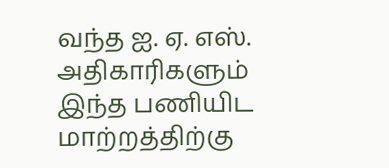வந்த ஐ. ஏ. எஸ். அதிகாரிகளும் இந்த பணியிட மாற்றத்திற்கு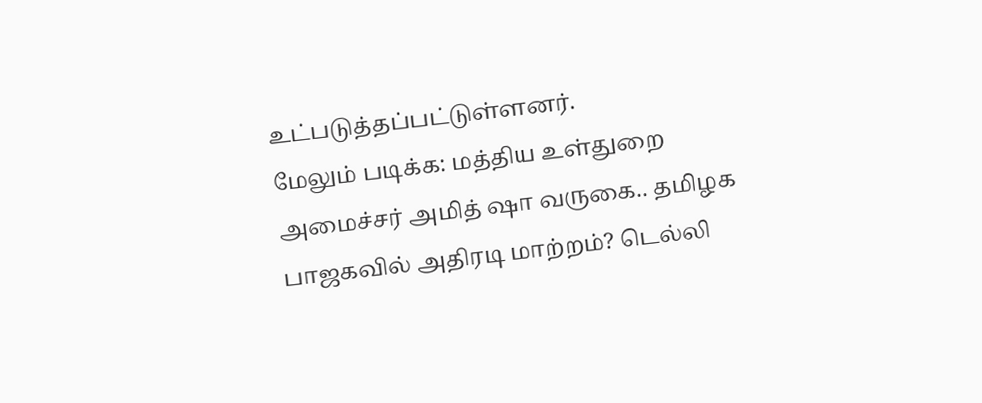உட்படுத்தப்பட்டுள்ளனர்.
மேலும் படிக்க: மத்திய உள்துறை அமைச்சர் அமித் ஷா வருகை.. தமிழக பாஜகவில் அதிரடி மாற்றம்? டெல்லி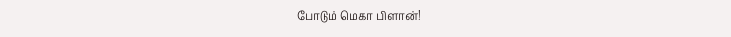போடும் மெகா பிளான்!